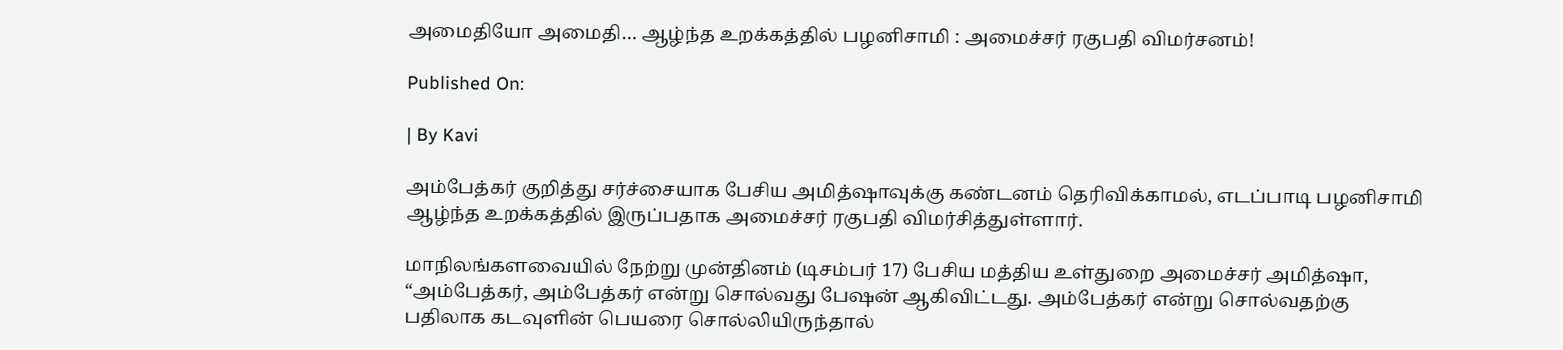அமைதியோ அமைதி… ஆழ்ந்த உறக்கத்தில் பழனிசாமி : அமைச்சர் ரகுபதி விமர்சனம்!

Published On:

| By Kavi

அம்பேத்கர் குறித்து சர்ச்சையாக பேசிய அமித்ஷாவுக்கு கண்டனம் தெரிவிக்காமல், எடப்பாடி பழனிசாமி ஆழ்ந்த உறக்கத்தில் இருப்பதாக அமைச்சர் ரகுபதி விமர்சித்துள்ளார்.

மாநிலங்களவையில் நேற்று முன்தினம் (டிசம்பர் 17) பேசிய மத்திய உள்துறை அமைச்சர் அமித்ஷா, “அம்பேத்கர், அம்பேத்கர் என்று சொல்வது பேஷன் ஆகிவிட்டது. அம்பேத்கர் என்று சொல்வதற்கு பதிலாக கடவுளின் பெயரை சொல்லியிருந்தால்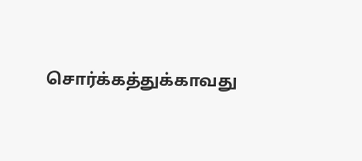சொர்க்கத்துக்காவது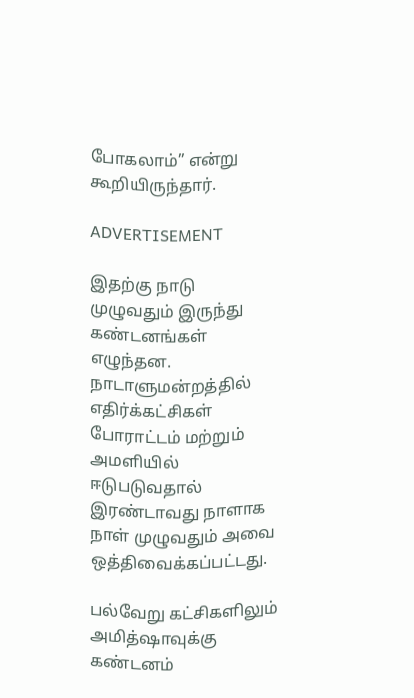போகலாம்” என்று கூறியிருந்தார்.

ADVERTISEMENT

இதற்கு நாடு முழுவதும் இருந்து கண்டனங்கள் எழுந்தன. நாடாளுமன்றத்தில் எதிர்க்கட்சிகள் போராட்டம் மற்றும் அமளியில் ஈடுபடுவதால் இரண்டாவது நாளாக நாள் முழுவதும் அவை ஒத்திவைக்கப்பட்டது.

பல்வேறு கட்சிகளிலும் அமித்ஷாவுக்கு கண்டனம்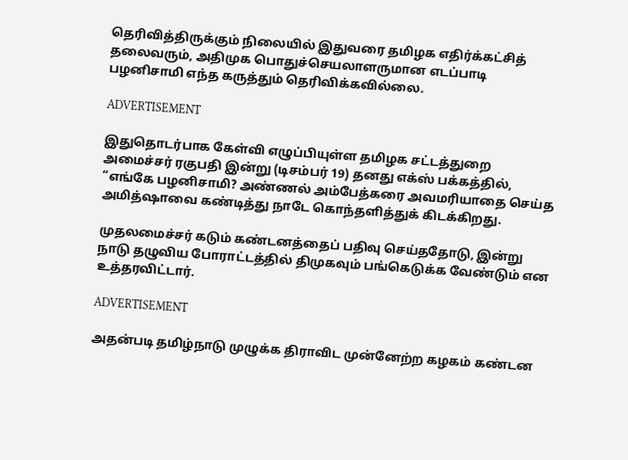தெரிவித்திருக்கும் நிலையில் இதுவரை தமிழக எதிர்க்கட்சித் தலைவரும், அதிமுக பொதுச்செயலாளருமான எடப்பாடி பழனிசாமி எந்த கருத்தும் தெரிவிக்கவில்லை.

ADVERTISEMENT

இதுதொடர்பாக கேள்வி எழுப்பியுள்ள தமிழக சட்டத்துறை அமைச்சர் ரகுபதி இன்று (டிசம்பர் 19) தனது எக்ஸ் பக்கத்தில், “எங்கே பழனிசாமி? அண்ணல் அம்பேத்கரை அவமரியாதை செய்த அமித்ஷாவை கண்டித்து நாடே கொந்தளித்துக் கிடக்கிறது.

முதலமைச்சர் கடும் கண்டனத்தைப் பதிவு செய்ததோடு, இன்று நாடு தழுவிய போராட்டத்தில் திமுகவும் பங்கெடுக்க வேண்டும் என உத்தரவிட்டார்.

ADVERTISEMENT

அதன்படி தமிழ்நாடு முழுக்க திராவிட முன்னேற்ற கழகம் கண்டன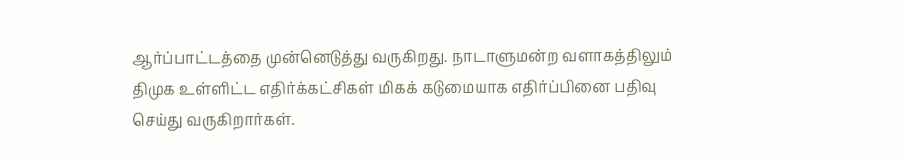ஆர்ப்பாட்டத்தை முன்னெடுத்து வருகிறது. நாடாளுமன்ற வளாகத்திலும் திமுக உள்ளிட்ட எதிர்க்கட்சிகள் மிகக் கடுமையாக எதிர்ப்பினை பதிவு செய்து வருகிறார்கள்.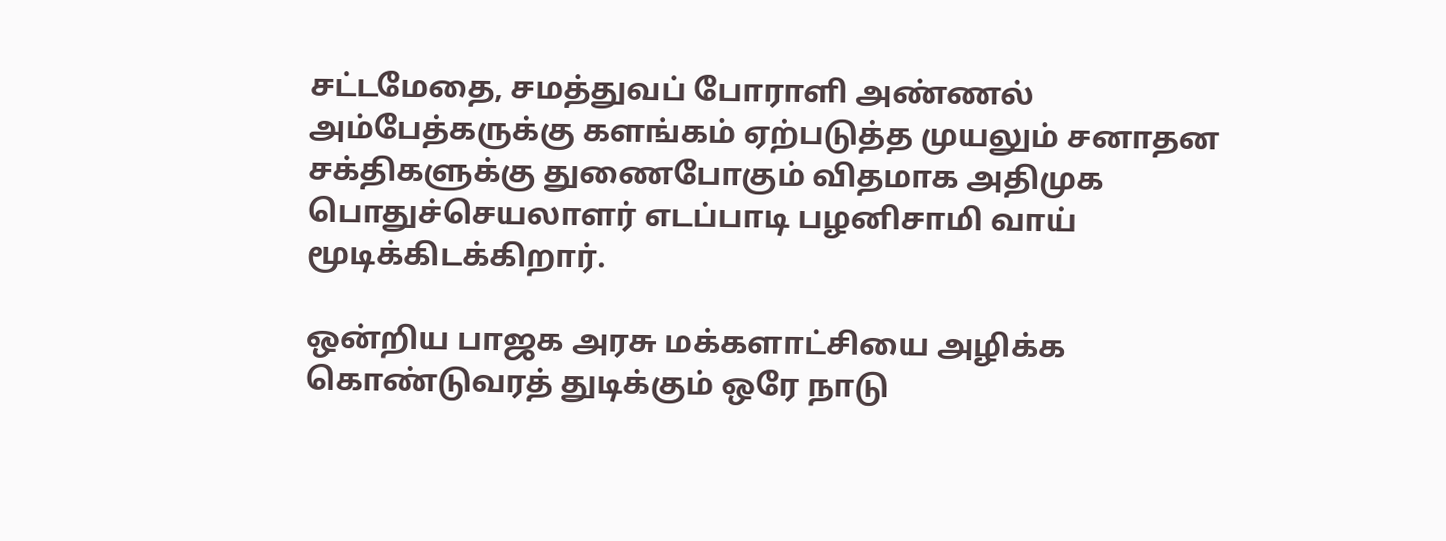சட்டமேதை, சமத்துவப் போராளி அண்ணல் அம்பேத்கருக்கு களங்கம் ஏற்படுத்த முயலும் சனாதன சக்திகளுக்கு துணைபோகும் விதமாக அதிமுக பொதுச்செயலாளர் எடப்பாடி பழனிசாமி வாய் மூடிக்கிடக்கிறார்.

ஒன்றிய பாஜக அரசு மக்களாட்சியை அழிக்க கொண்டுவரத் துடிக்கும் ஒரே நாடு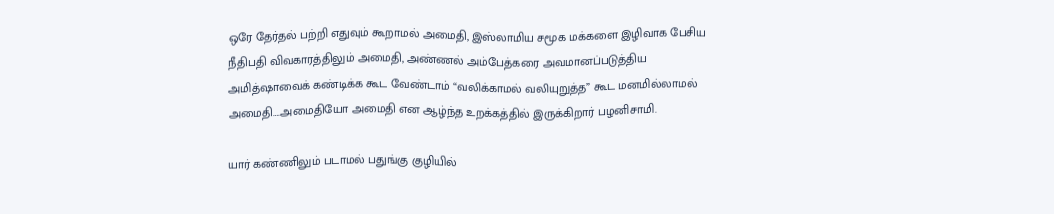ஒரே தேர்தல் பற்றி எதுவும் கூறாமல் அமைதி, இஸ்லாமிய சமூக மக்களை இழிவாக பேசிய நீதிபதி விவகாரத்திலும் அமைதி, அண்ணல் அம்பேத்கரை அவமானப்படுத்திய அமித்ஷாவைக் கண்டிக்க கூட வேண்டாம் “வலிக்காமல் வலியுறுத்த” கூட மனமில்லாமல் அமைதி….அமைதியோ அமைதி என ஆழ்ந்த உறக்கத்தில் இருக்கிறார் பழனிசாமி.

யார் கண்ணிலும் படாமல் பதுங்கு குழியில்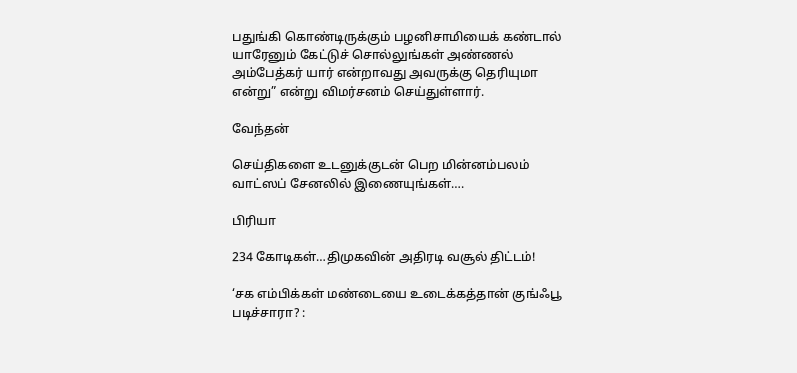பதுங்கி கொண்டிருக்கும் பழனிசாமியைக் கண்டால் யாரேனும் கேட்டுச் சொல்லுங்கள் அண்ணல் அம்பேத்கர் யார் என்றாவது அவருக்கு தெரியுமா என்று” என்று விமர்சனம் செய்துள்ளார்.

வேந்தன்

செய்திகளை உடனுக்குடன் பெற மின்னம்பலம் வாட்ஸப் சேனலில் இணையுங்கள்….

பிரியா

234 கோடிகள்…திமுகவின் அதிரடி வசூல் திட்டம்!

‘சக எம்பிக்கள் மண்டையை உடைக்கத்தான் குங்ஃபூ படிச்சாரா? :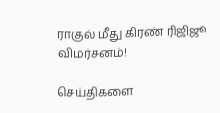ராகுல் மீது கிரண் ரிஜிஜூ விமர்சனம்!

செய்திகளை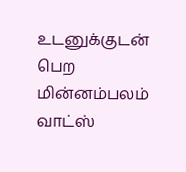உடனுக்குடன் பெற மின்னம்பலம் வாட்ஸ்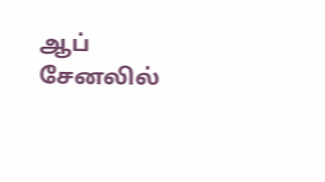ஆப் சேனலில்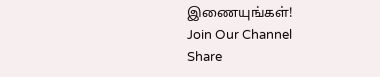இணையுங்கள்!
Join Our Channel
Share